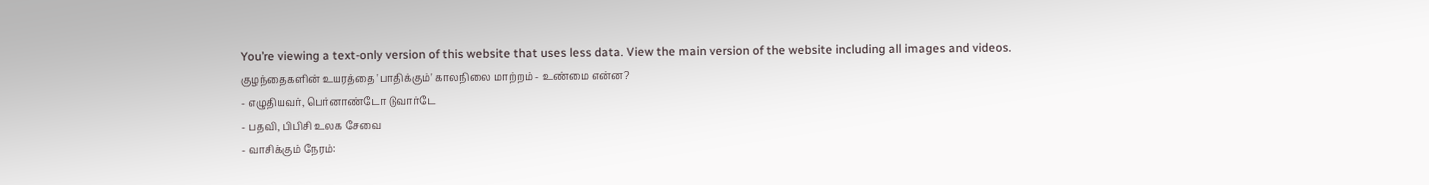You’re viewing a text-only version of this website that uses less data. View the main version of the website including all images and videos.
குழந்தைகளின் உயரத்தை 'பாதிக்கும்' காலநிலை மாற்றம் - உண்மை என்ன?
- எழுதியவர், பெர்னாண்டோ டுவார்டே
- பதவி, பிபிசி உலக சேவை
- வாசிக்கும் நேரம்: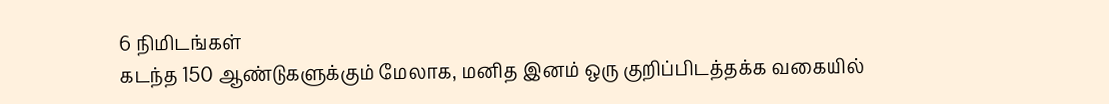6 நிமிடங்கள்
கடந்த 150 ஆண்டுகளுக்கும் மேலாக, மனித இனம் ஒரு குறிப்பிடத்தக்க வகையில்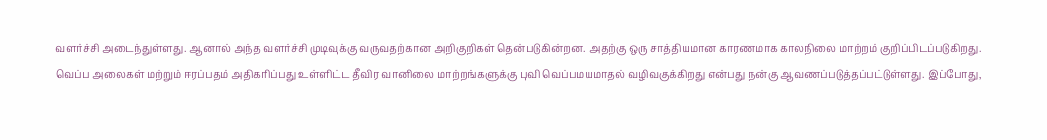வளர்ச்சி அடைந்துள்ளது. ஆனால் அந்த வளர்ச்சி முடிவுக்கு வருவதற்கான அறிகுறிகள் தென்படுகின்றன. அதற்கு ஒரு சாத்தியமான காரணமாக காலநிலை மாற்றம் குறிப்பிடப்படுகிறது.
வெப்ப அலைகள் மற்றும் ஈரப்பதம் அதிகரிப்பது உள்ளிட்ட தீவிர வானிலை மாற்றங்களுக்கு புவி வெப்பமயமாதல் வழிவகுக்கிறது என்பது நன்கு ஆவணப்படுத்தப்பட்டுள்ளது. இப்போது,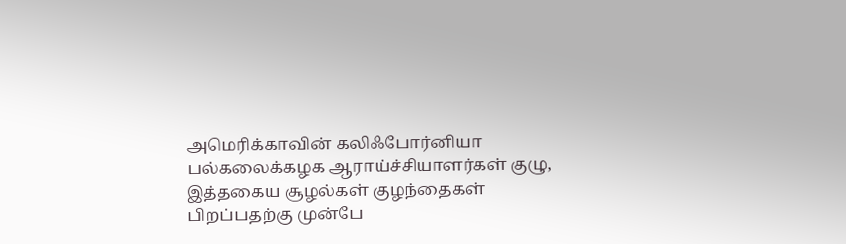அமெரிக்காவின் கலிஃபோர்னியா பல்கலைக்கழக ஆராய்ச்சியாளர்கள் குழு, இத்தகைய சூழல்கள் குழந்தைகள் பிறப்பதற்கு முன்பே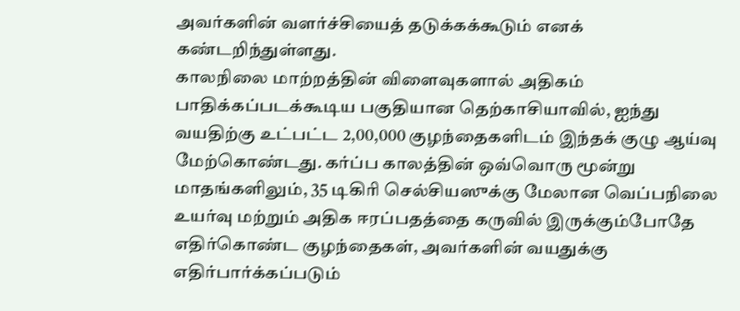அவர்களின் வளர்ச்சியைத் தடுக்கக்கூடும் எனக் கண்டறிந்துள்ளது.
காலநிலை மாற்றத்தின் விளைவுகளால் அதிகம் பாதிக்கப்படக்கூடிய பகுதியான தெற்காசியாவில், ஐந்து வயதிற்கு உட்பட்ட 2,00,000 குழந்தைகளிடம் இந்தக் குழு ஆய்வு மேற்கொண்டது. கர்ப்ப காலத்தின் ஒவ்வொரு மூன்று மாதங்களிலும், 35 டிகிரி செல்சியஸுக்கு மேலான வெப்பநிலை உயர்வு மற்றும் அதிக ஈரப்பதத்தை கருவில் இருக்கும்போதே எதிர்கொண்ட குழந்தைகள், அவர்களின் வயதுக்கு எதிர்பார்க்கப்படும்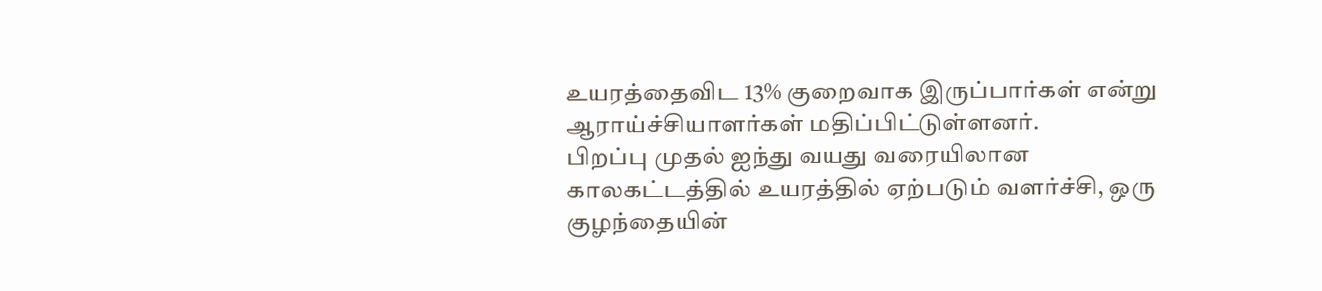உயரத்தைவிட 13% குறைவாக இருப்பார்கள் என்று ஆராய்ச்சியாளர்கள் மதிப்பிட்டுள்ளனர்.
பிறப்பு முதல் ஐந்து வயது வரையிலான காலகட்டத்தில் உயரத்தில் ஏற்படும் வளர்ச்சி, ஒரு குழந்தையின்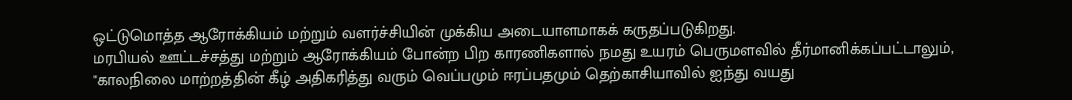ஒட்டுமொத்த ஆரோக்கியம் மற்றும் வளர்ச்சியின் முக்கிய அடையாளமாகக் கருதப்படுகிறது.
மரபியல் ஊட்டச்சத்து மற்றும் ஆரோக்கியம் போன்ற பிற காரணிகளால் நமது உயரம் பெருமளவில் தீர்மானிக்கப்பட்டாலும், "காலநிலை மாற்றத்தின் கீழ் அதிகரித்து வரும் வெப்பமும் ஈரப்பதமும் தெற்காசியாவில் ஐந்து வயது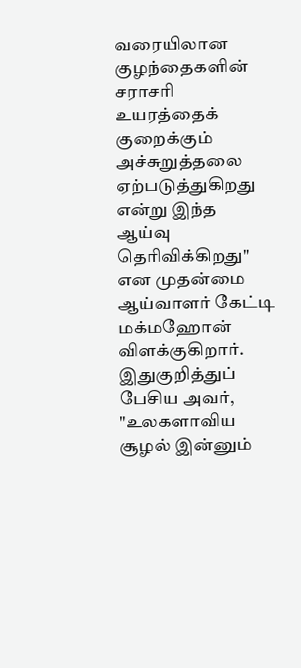வரையிலான குழந்தைகளின் சராசரி உயரத்தைக் குறைக்கும் அச்சுறுத்தலை ஏற்படுத்துகிறது என்று இந்த ஆய்வு தெரிவிக்கிறது" என முதன்மை ஆய்வாளர் கேட்டி மக்மஹோன் விளக்குகிறார்.
இதுகுறித்துப் பேசிய அவர், "உலகளாவிய சூழல் இன்னும்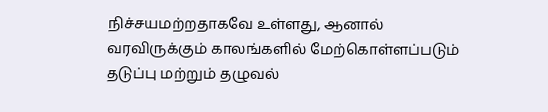நிச்சயமற்றதாகவே உள்ளது, ஆனால் வரவிருக்கும் காலங்களில் மேற்கொள்ளப்படும் தடுப்பு மற்றும் தழுவல்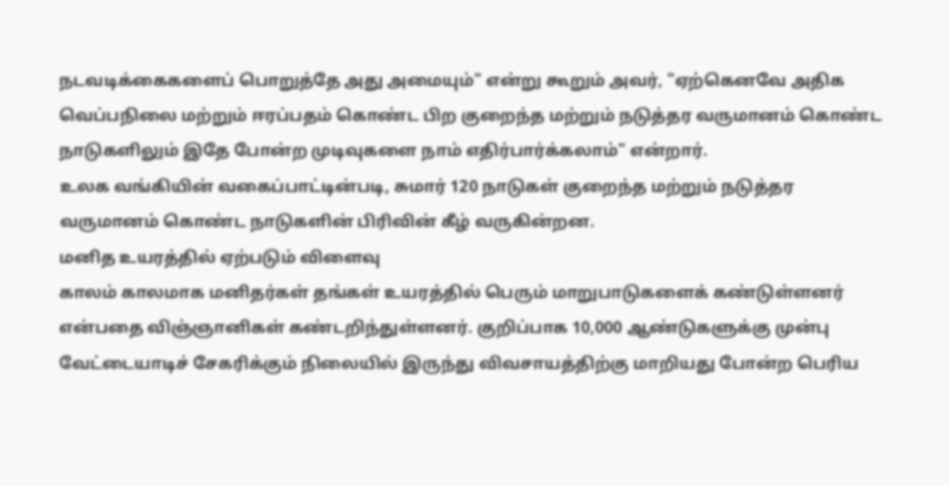நடவடிக்கைகளைப் பொறுத்தே அது அமையும்" என்று கூறும் அவர், "ஏற்கெனவே அதிக வெப்பநிலை மற்றும் ஈரப்பதம் கொண்ட பிற குறைந்த மற்றும் நடுத்தர வருமானம் கொண்ட நாடுகளிலும் இதே போன்ற முடிவுகளை நாம் எதிர்பார்க்கலாம்" என்றார்.
உலக வங்கியின் வகைப்பாட்டின்படி, சுமார் 120 நாடுகள் குறைந்த மற்றும் நடுத்தர வருமானம் கொண்ட நாடுகளின் பிரிவின் கீழ் வருகின்றன.
மனித உயரத்தில் ஏற்படும் விளைவு
காலம் காலமாக மனிதர்கள் தங்கள் உயரத்தில் பெரும் மாறுபாடுகளைக் கண்டுள்ளனர் என்பதை விஞ்ஞானிகள் கண்டறிந்துள்ளனர். குறிப்பாக 10,000 ஆண்டுகளுக்கு முன்பு வேட்டையாடிச் சேகரிக்கும் நிலையில் இருந்து விவசாயத்திற்கு மாறியது போன்ற பெரிய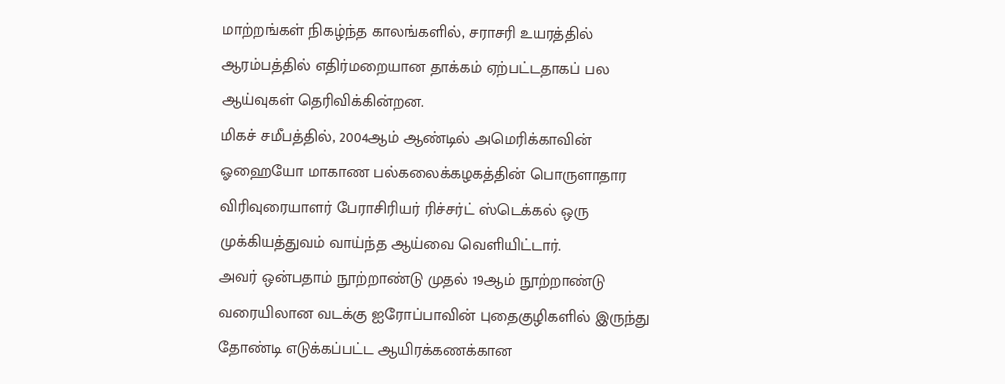மாற்றங்கள் நிகழ்ந்த காலங்களில், சராசரி உயரத்தில் ஆரம்பத்தில் எதிர்மறையான தாக்கம் ஏற்பட்டதாகப் பல ஆய்வுகள் தெரிவிக்கின்றன.
மிகச் சமீபத்தில், 2004ஆம் ஆண்டில் அமெரிக்காவின் ஓஹையோ மாகாண பல்கலைக்கழகத்தின் பொருளாதார விரிவுரையாளர் பேராசிரியர் ரிச்சர்ட் ஸ்டெக்கல் ஒரு முக்கியத்துவம் வாய்ந்த ஆய்வை வெளியிட்டார்.
அவர் ஒன்பதாம் நூற்றாண்டு முதல் 19ஆம் நூற்றாண்டு வரையிலான வடக்கு ஐரோப்பாவின் புதைகுழிகளில் இருந்து தோண்டி எடுக்கப்பட்ட ஆயிரக்கணக்கான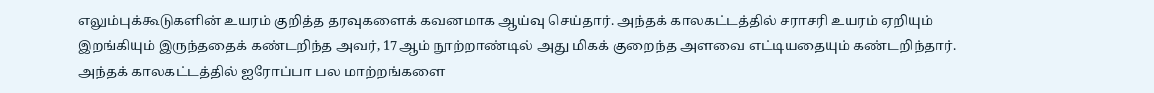எலும்புக்கூடுகளின் உயரம் குறித்த தரவுகளைக் கவனமாக ஆய்வு செய்தார். அந்தக் காலகட்டத்தில் சராசரி உயரம் ஏறியும் இறங்கியும் இருந்ததைக் கண்டறிந்த அவர், 17ஆம் நூற்றாண்டில் அது மிகக் குறைந்த அளவை எட்டியதையும் கண்டறிந்தார்.
அந்தக் காலகட்டத்தில் ஐரோப்பா பல மாற்றங்களை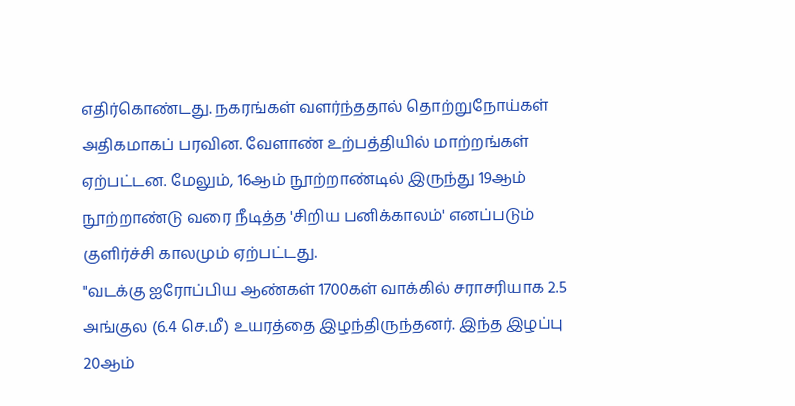எதிர்கொண்டது. நகரங்கள் வளர்ந்ததால் தொற்றுநோய்கள் அதிகமாகப் பரவின. வேளாண் உற்பத்தியில் மாற்றங்கள் ஏற்பட்டன. மேலும், 16ஆம் நூற்றாண்டில் இருந்து 19ஆம் நூற்றாண்டு வரை நீடித்த 'சிறிய பனிக்காலம்' எனப்படும் குளிர்ச்சி காலமும் ஏற்பட்டது.
"வடக்கு ஐரோப்பிய ஆண்கள் 1700கள் வாக்கில் சராசரியாக 2.5 அங்குல (6.4 செ.மீ) உயரத்தை இழந்திருந்தனர். இந்த இழப்பு 20ஆம்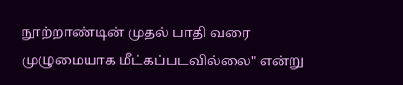நூற்றாண்டின் முதல் பாதி வரை முழுமையாக மீட்கப்படவில்லை" என்று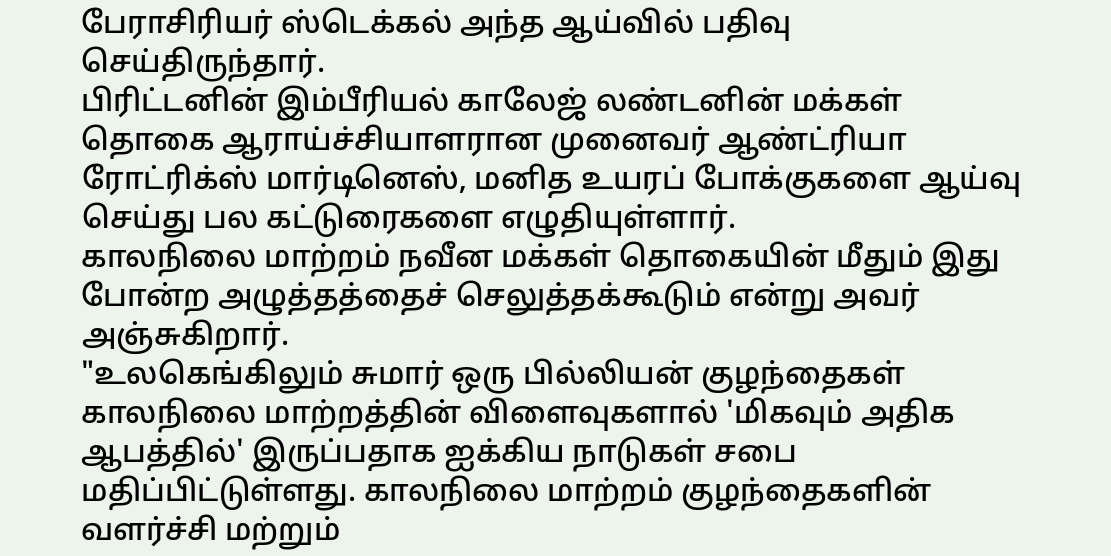பேராசிரியர் ஸ்டெக்கல் அந்த ஆய்வில் பதிவு செய்திருந்தார்.
பிரிட்டனின் இம்பீரியல் காலேஜ் லண்டனின் மக்கள் தொகை ஆராய்ச்சியாளரான முனைவர் ஆண்ட்ரியா ரோட்ரிக்ஸ் மார்டினெஸ், மனித உயரப் போக்குகளை ஆய்வு செய்து பல கட்டுரைகளை எழுதியுள்ளார்.
காலநிலை மாற்றம் நவீன மக்கள் தொகையின் மீதும் இது போன்ற அழுத்தத்தைச் செலுத்தக்கூடும் என்று அவர் அஞ்சுகிறார்.
"உலகெங்கிலும் சுமார் ஒரு பில்லியன் குழந்தைகள் காலநிலை மாற்றத்தின் விளைவுகளால் 'மிகவும் அதிக ஆபத்தில்' இருப்பதாக ஐக்கிய நாடுகள் சபை மதிப்பிட்டுள்ளது. காலநிலை மாற்றம் குழந்தைகளின் வளர்ச்சி மற்றும்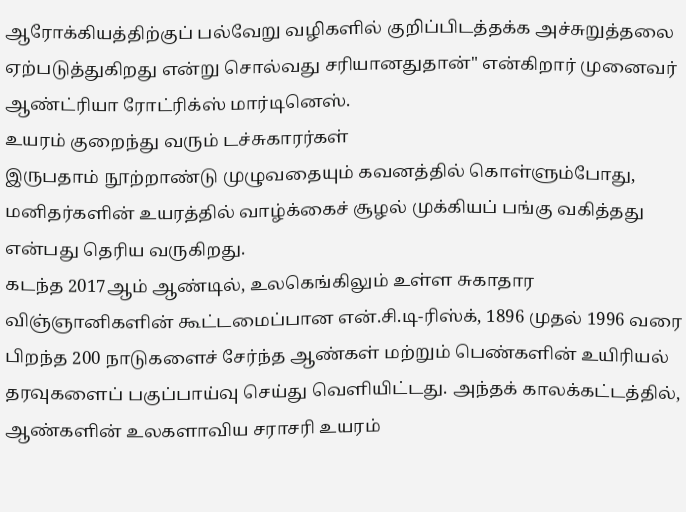ஆரோக்கியத்திற்குப் பல்வேறு வழிகளில் குறிப்பிடத்தக்க அச்சுறுத்தலை ஏற்படுத்துகிறது என்று சொல்வது சரியானதுதான்" என்கிறார் முனைவர் ஆண்ட்ரியா ரோட்ரிக்ஸ் மார்டினெஸ்.
உயரம் குறைந்து வரும் டச்சுகாரர்கள்
இருபதாம் நூற்றாண்டு முழுவதையும் கவனத்தில் கொள்ளும்போது, மனிதர்களின் உயரத்தில் வாழ்க்கைச் சூழல் முக்கியப் பங்கு வகித்தது என்பது தெரிய வருகிறது.
கடந்த 2017ஆம் ஆண்டில், உலகெங்கிலும் உள்ள சுகாதார விஞ்ஞானிகளின் கூட்டமைப்பான என்.சி.டி-ரிஸ்க், 1896 முதல் 1996 வரை பிறந்த 200 நாடுகளைச் சேர்ந்த ஆண்கள் மற்றும் பெண்களின் உயிரியல் தரவுகளைப் பகுப்பாய்வு செய்து வெளியிட்டது. அந்தக் காலக்கட்டத்தில், ஆண்களின் உலகளாவிய சராசரி உயரம்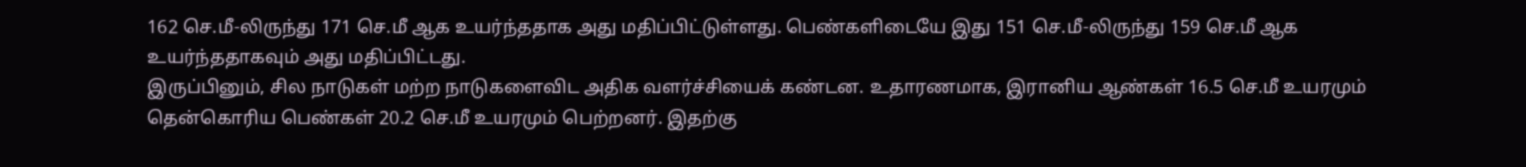162 செ.மீ-லிருந்து 171 செ.மீ ஆக உயர்ந்ததாக அது மதிப்பிட்டுள்ளது. பெண்களிடையே இது 151 செ.மீ-லிருந்து 159 செ.மீ ஆக உயர்ந்ததாகவும் அது மதிப்பிட்டது.
இருப்பினும், சில நாடுகள் மற்ற நாடுகளைவிட அதிக வளர்ச்சியைக் கண்டன. உதாரணமாக, இரானிய ஆண்கள் 16.5 செ.மீ உயரமும் தென்கொரிய பெண்கள் 20.2 செ.மீ உயரமும் பெற்றனர். இதற்கு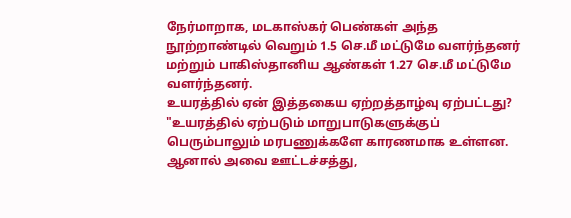நேர்மாறாக, மடகாஸ்கர் பெண்கள் அந்த நூற்றாண்டில் வெறும் 1.5 செ.மீ மட்டுமே வளர்ந்தனர் மற்றும் பாகிஸ்தானிய ஆண்கள் 1.27 செ.மீ மட்டுமே வளர்ந்தனர்.
உயரத்தில் ஏன் இத்தகைய ஏற்றத்தாழ்வு ஏற்பட்டது?
"உயரத்தில் ஏற்படும் மாறுபாடுகளுக்குப் பெரும்பாலும் மரபணுக்களே காரணமாக உள்ளன. ஆனால் அவை ஊட்டச்சத்து,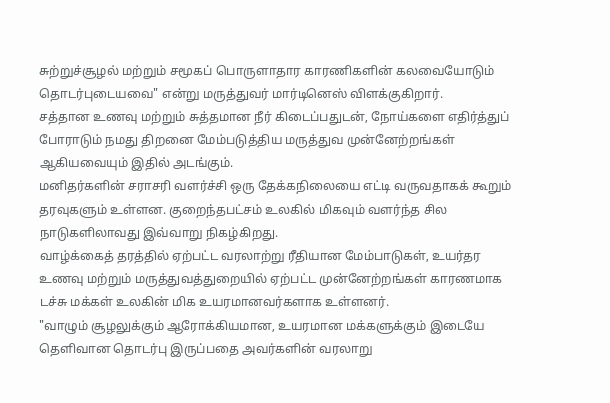சுற்றுச்சூழல் மற்றும் சமூகப் பொருளாதார காரணிகளின் கலவையோடும் தொடர்புடையவை" என்று மருத்துவர் மார்டினெஸ் விளக்குகிறார்.
சத்தான உணவு மற்றும் சுத்தமான நீர் கிடைப்பதுடன், நோய்களை எதிர்த்துப் போராடும் நமது திறனை மேம்படுத்திய மருத்துவ முன்னேற்றங்கள் ஆகியவையும் இதில் அடங்கும்.
மனிதர்களின் சராசரி வளர்ச்சி ஒரு தேக்கநிலையை எட்டி வருவதாகக் கூறும் தரவுகளும் உள்ளன. குறைந்தபட்சம் உலகில் மிகவும் வளர்ந்த சில நாடுகளிலாவது இவ்வாறு நிகழ்கிறது.
வாழ்க்கைத் தரத்தில் ஏற்பட்ட வரலாற்று ரீதியான மேம்பாடுகள், உயர்தர உணவு மற்றும் மருத்துவத்துறையில் ஏற்பட்ட முன்னேற்றங்கள் காரணமாக டச்சு மக்கள் உலகின் மிக உயரமானவர்களாக உள்ளனர்.
"வாழும் சூழலுக்கும் ஆரோக்கியமான, உயரமான மக்களுக்கும் இடையே தெளிவான தொடர்பு இருப்பதை அவர்களின் வரலாறு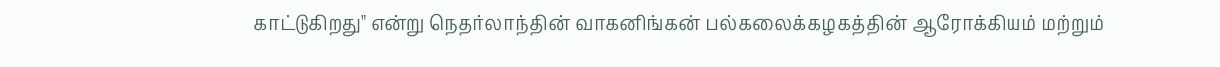காட்டுகிறது" என்று நெதர்லாந்தின் வாகனிங்கன் பல்கலைக்கழகத்தின் ஆரோக்கியம் மற்றும்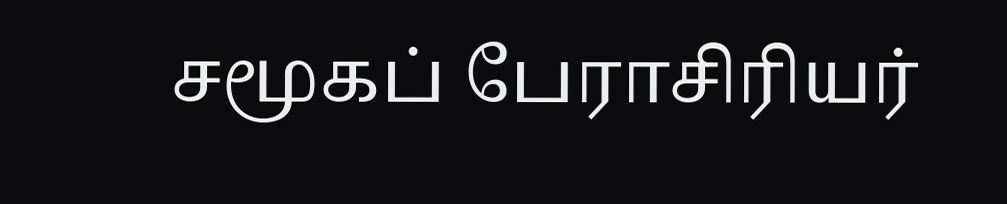சமூகப் பேராசிரியர்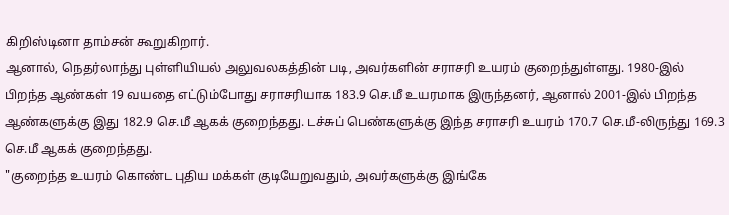கிறிஸ்டினா தாம்சன் கூறுகிறார்.
ஆனால், நெதர்லாந்து புள்ளியியல் அலுவலகத்தின் படி, அவர்களின் சராசரி உயரம் குறைந்துள்ளது. 1980-இல் பிறந்த ஆண்கள் 19 வயதை எட்டும்போது சராசரியாக 183.9 செ.மீ உயரமாக இருந்தனர், ஆனால் 2001-இல் பிறந்த ஆண்களுக்கு இது 182.9 செ.மீ ஆகக் குறைந்தது. டச்சுப் பெண்களுக்கு இந்த சராசரி உயரம் 170.7 செ.மீ-லிருந்து 169.3 செ.மீ ஆகக் குறைந்தது.
"குறைந்த உயரம் கொண்ட புதிய மக்கள் குடியேறுவதும், அவர்களுக்கு இங்கே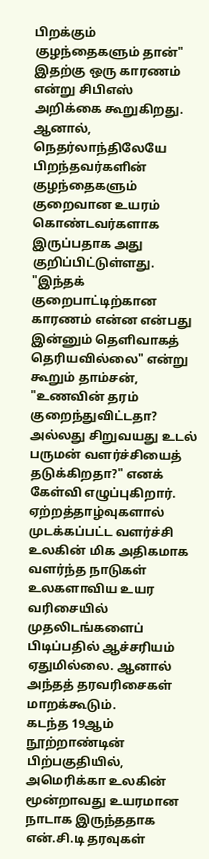பிறக்கும் குழந்தைகளும் தான்" இதற்கு ஒரு காரணம் என்று சிபிஎஸ் அறிக்கை கூறுகிறது. ஆனால், நெதர்லாந்திலேயே பிறந்தவர்களின் குழந்தைகளும் குறைவான உயரம் கொண்டவர்களாக இருப்பதாக அது குறிப்பிட்டுள்ளது.
"இந்தக் குறைபாட்டிற்கான காரணம் என்ன என்பது இன்னும் தெளிவாகத் தெரியவில்லை" என்று கூறும் தாம்சன், "உணவின் தரம் குறைந்துவிட்டதா? அல்லது சிறுவயது உடல் பருமன் வளர்ச்சியைத் தடுக்கிறதா?" எனக் கேள்வி எழுப்புகிறார்.
ஏற்றத்தாழ்வுகளால் முடக்கப்பட்ட வளர்ச்சி
உலகின் மிக அதிகமாக வளர்ந்த நாடுகள் உலகளாவிய உயர வரிசையில் முதலிடங்களைப் பிடிப்பதில் ஆச்சரியம் ஏதுமில்லை. ஆனால் அந்தத் தரவரிசைகள் மாறக்கூடும்.
கடந்த 19ஆம் நூற்றாண்டின் பிற்பகுதியில், அமெரிக்கா உலகின் மூன்றாவது உயரமான நாடாக இருந்ததாக என்.சி.டி தரவுகள்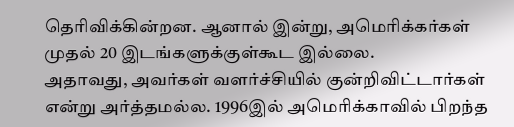தெரிவிக்கின்றன. ஆனால் இன்று, அமெரிக்கர்கள் முதல் 20 இடங்களுக்குள்கூட இல்லை.
அதாவது, அவர்கள் வளர்ச்சியில் குன்றிவிட்டார்கள் என்று அர்த்தமல்ல. 1996இல் அமெரிக்காவில் பிறந்த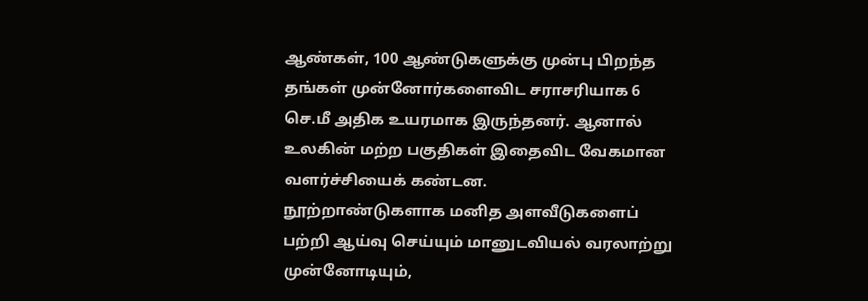ஆண்கள், 100 ஆண்டுகளுக்கு முன்பு பிறந்த தங்கள் முன்னோர்களைவிட சராசரியாக 6 செ.மீ அதிக உயரமாக இருந்தனர். ஆனால் உலகின் மற்ற பகுதிகள் இதைவிட வேகமான வளர்ச்சியைக் கண்டன.
நூற்றாண்டுகளாக மனித அளவீடுகளைப் பற்றி ஆய்வு செய்யும் மானுடவியல் வரலாற்று முன்னோடியும்,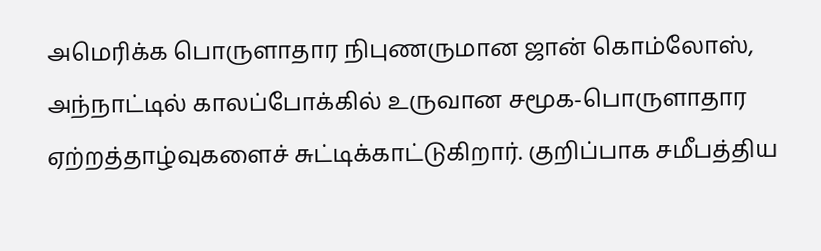அமெரிக்க பொருளாதார நிபுணருமான ஜான் கொம்லோஸ், அந்நாட்டில் காலப்போக்கில் உருவான சமூக-பொருளாதார ஏற்றத்தாழ்வுகளைச் சுட்டிக்காட்டுகிறார். குறிப்பாக சமீபத்திய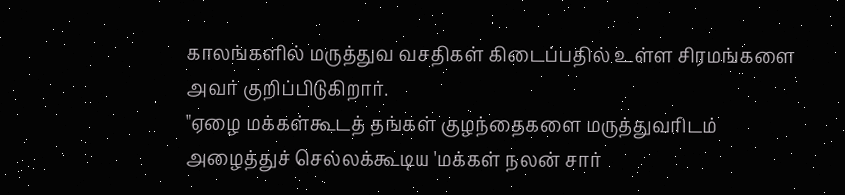காலங்களில் மருத்துவ வசதிகள் கிடைப்பதில் உள்ள சிரமங்களை அவர் குறிப்பிடுகிறார்.
"ஏழை மக்கள்கூடத் தங்கள் குழந்தைகளை மருத்துவரிடம் அழைத்துச் செல்லக்கூடிய 'மக்கள் நலன் சார்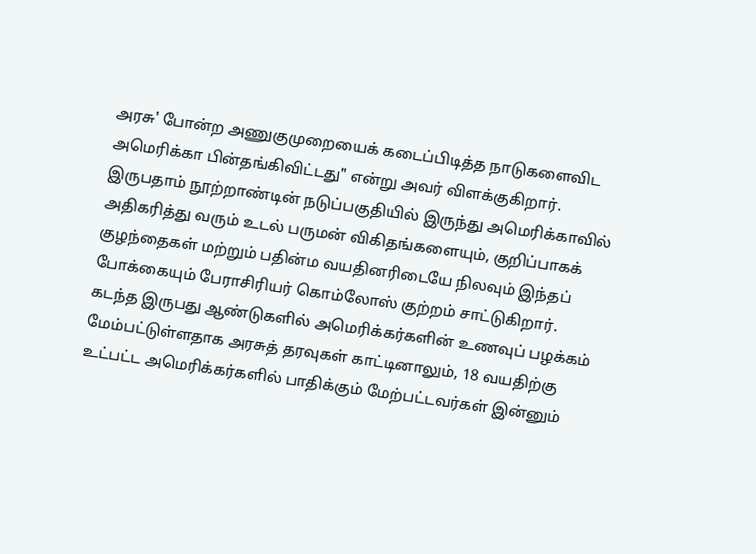அரசு' போன்ற அணுகுமுறையைக் கடைப்பிடித்த நாடுகளைவிட அமெரிக்கா பின்தங்கிவிட்டது" என்று அவர் விளக்குகிறார்.
இருபதாம் நூற்றாண்டின் நடுப்பகுதியில் இருந்து அமெரிக்காவில் அதிகரித்து வரும் உடல் பருமன் விகிதங்களையும், குறிப்பாகக் குழந்தைகள் மற்றும் பதின்ம வயதினரிடையே நிலவும் இந்தப் போக்கையும் பேராசிரியர் கொம்லோஸ் குற்றம் சாட்டுகிறார்.
கடந்த இருபது ஆண்டுகளில் அமெரிக்கர்களின் உணவுப் பழக்கம் மேம்பட்டுள்ளதாக அரசுத் தரவுகள் காட்டினாலும், 18 வயதிற்கு உட்பட்ட அமெரிக்கர்களில் பாதிக்கும் மேற்பட்டவர்கள் இன்னும்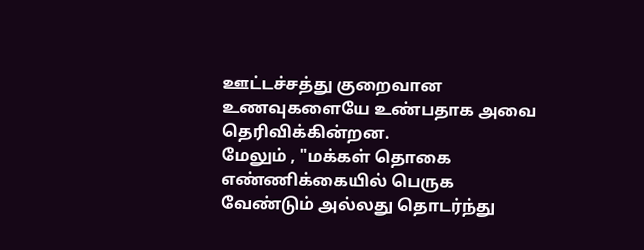ஊட்டச்சத்து குறைவான உணவுகளையே உண்பதாக அவை தெரிவிக்கின்றன.
மேலும் , "மக்கள் தொகை எண்ணிக்கையில் பெருக வேண்டும் அல்லது தொடர்ந்து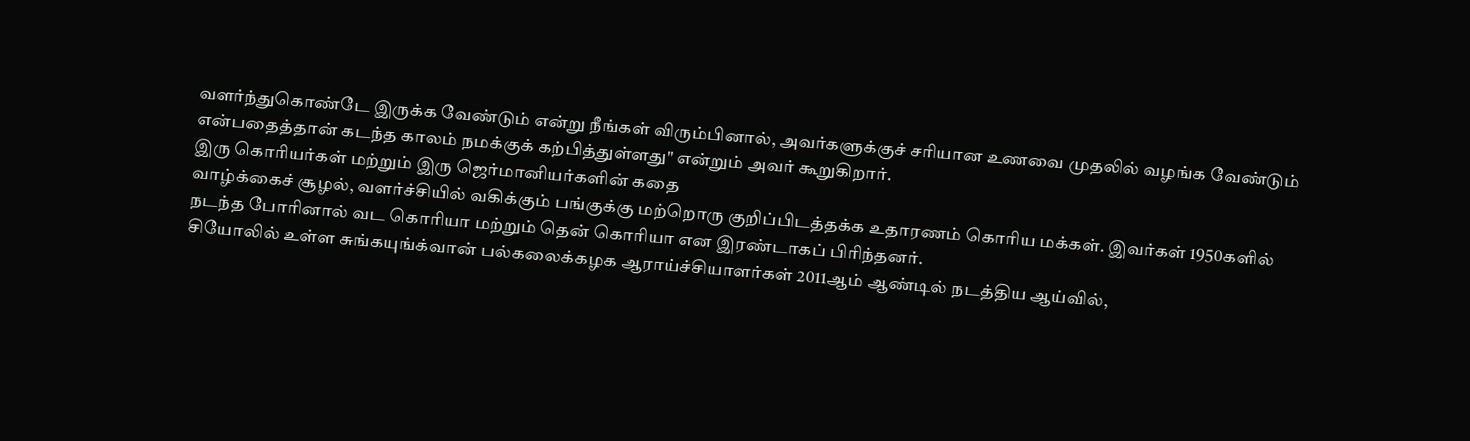வளர்ந்துகொண்டே இருக்க வேண்டும் என்று நீங்கள் விரும்பினால், அவர்களுக்குச் சரியான உணவை முதலில் வழங்க வேண்டும் என்பதைத்தான் கடந்த காலம் நமக்குக் கற்பித்துள்ளது" என்றும் அவர் கூறுகிறார்.
இரு கொரியர்கள் மற்றும் இரு ஜெர்மானியர்களின் கதை
வாழ்க்கைச் சூழல், வளர்ச்சியில் வகிக்கும் பங்குக்கு மற்றொரு குறிப்பிடத்தக்க உதாரணம் கொரிய மக்கள். இவர்கள் 1950களில் நடந்த போரினால் வட கொரியா மற்றும் தென் கொரியா என இரண்டாகப் பிரிந்தனர்.
சியோலில் உள்ள சுங்கயுங்க்வான் பல்கலைக்கழக ஆராய்ச்சியாளர்கள் 2011ஆம் ஆண்டில் நடத்திய ஆய்வில்,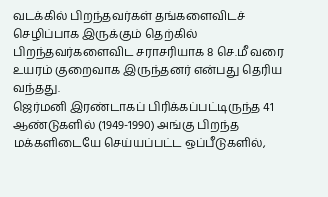வடக்கில் பிறந்தவர்கள் தங்களைவிடச் செழிப்பாக இருக்கும் தெற்கில் பிறந்தவர்களைவிட சராசரியாக 8 செ.மீ வரை உயரம் குறைவாக இருந்தனர் என்பது தெரிய வந்தது.
ஜெர்மனி இரண்டாகப் பிரிக்கப்பட்டிருந்த 41 ஆண்டுகளில் (1949-1990) அங்கு பிறந்த மக்களிடையே செய்யப்பட்ட ஒப்பீடுகளில்,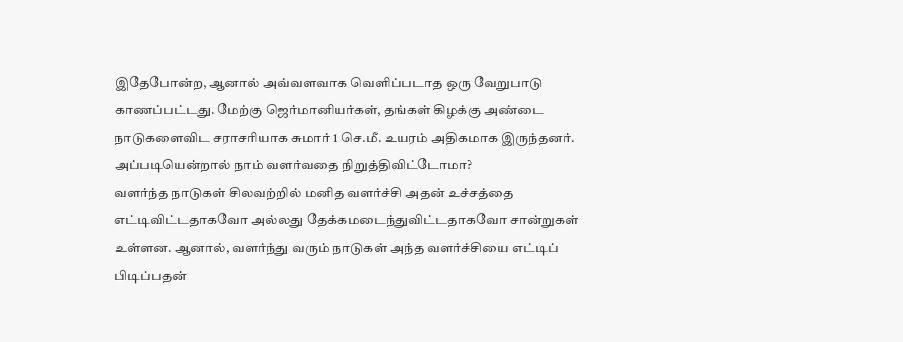இதேபோன்ற, ஆனால் அவ்வளவாக வெளிப்படாத ஒரு வேறுபாடு காணப்பட்டது. மேற்கு ஜெர்மானியர்கள், தங்கள் கிழக்கு அண்டை நாடுகளைவிட சராசரியாக சுமார் 1 செ.மீ. உயரம் அதிகமாக இருந்தனர்.
அப்படியென்றால் நாம் வளர்வதை நிறுத்திவிட்டோமா?
வளர்ந்த நாடுகள் சிலவற்றில் மனித வளர்ச்சி அதன் உச்சத்தை எட்டிவிட்டதாகவோ அல்லது தேக்கமடைந்துவிட்டதாகவோ சான்றுகள் உள்ளன. ஆனால், வளர்ந்து வரும் நாடுகள் அந்த வளர்ச்சியை எட்டிப் பிடிப்பதன்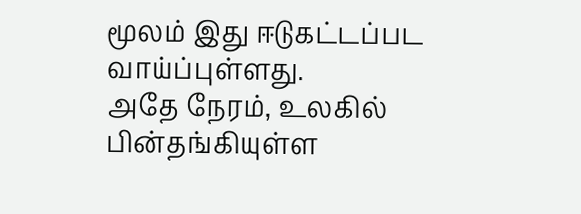மூலம் இது ஈடுகட்டப்பட வாய்ப்புள்ளது.
அதே நேரம், உலகில் பின்தங்கியுள்ள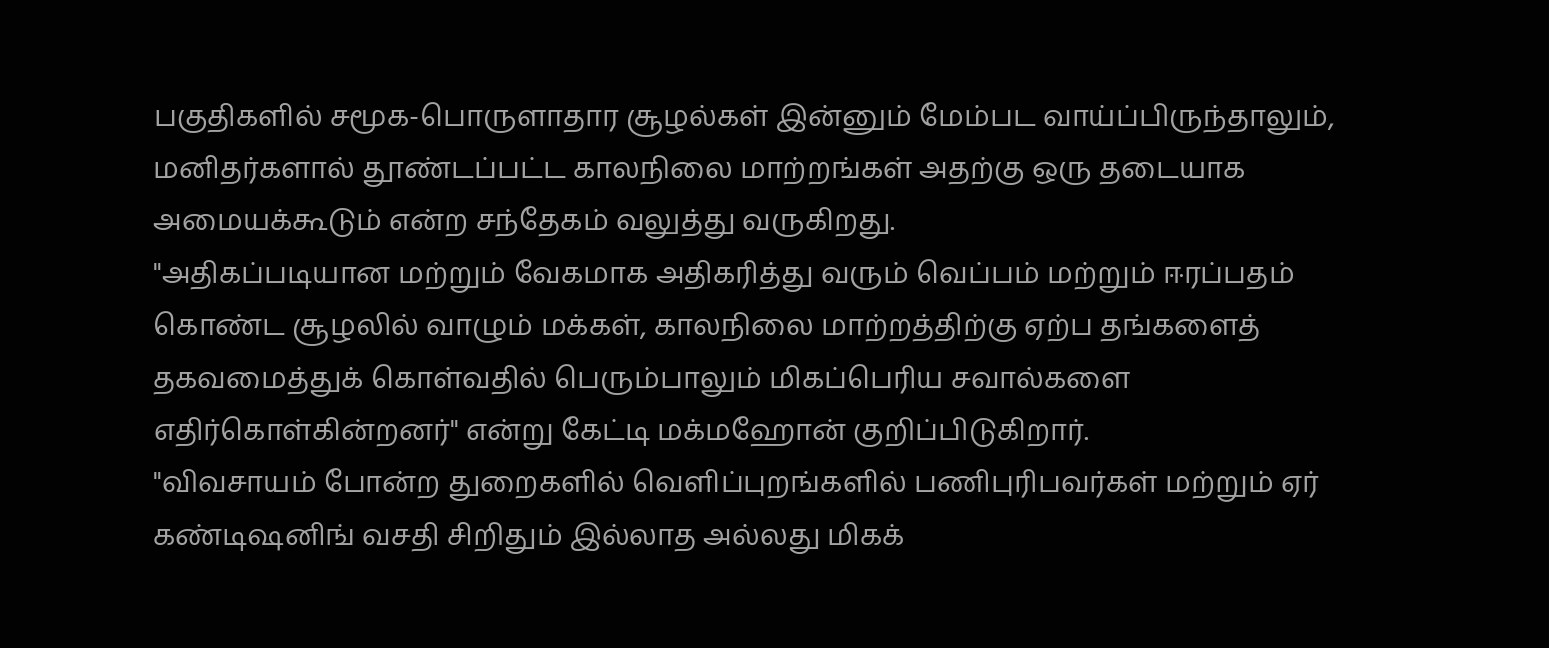பகுதிகளில் சமூக-பொருளாதார சூழல்கள் இன்னும் மேம்பட வாய்ப்பிருந்தாலும், மனிதர்களால் தூண்டப்பட்ட காலநிலை மாற்றங்கள் அதற்கு ஒரு தடையாக அமையக்கூடும் என்ற சந்தேகம் வலுத்து வருகிறது.
"அதிகப்படியான மற்றும் வேகமாக அதிகரித்து வரும் வெப்பம் மற்றும் ஈரப்பதம் கொண்ட சூழலில் வாழும் மக்கள், காலநிலை மாற்றத்திற்கு ஏற்ப தங்களைத் தகவமைத்துக் கொள்வதில் பெரும்பாலும் மிகப்பெரிய சவால்களை எதிர்கொள்கின்றனர்" என்று கேட்டி மக்மஹோன் குறிப்பிடுகிறார்.
"விவசாயம் போன்ற துறைகளில் வெளிப்புறங்களில் பணிபுரிபவர்கள் மற்றும் ஏர் கண்டிஷனிங் வசதி சிறிதும் இல்லாத அல்லது மிகக்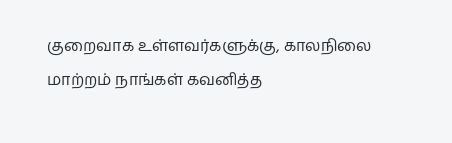குறைவாக உள்ளவர்களுக்கு, காலநிலை மாற்றம் நாங்கள் கவனித்த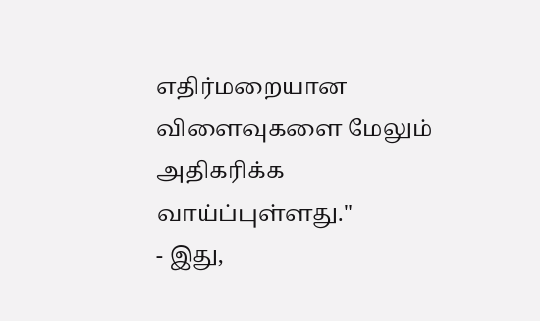எதிர்மறையான விளைவுகளை மேலும் அதிகரிக்க வாய்ப்புள்ளது."
- இது,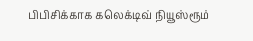பிபிசிக்காக கலெக்டிவ் நியூஸ்ரூம்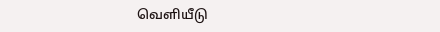வெளியீடு